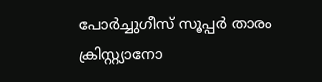പോര്‍ച്ചുഗീസ് സൂപ്പര്‍ താരം ക്രിസ്റ്റ്യാനോ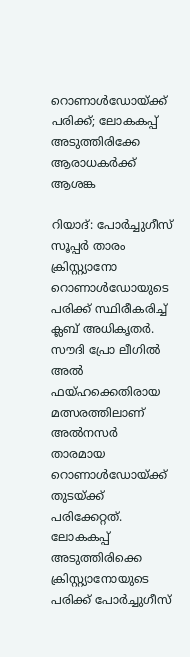റൊണാള്‍ഡോയ്ക്ക് പരിക്ക്; ലോകകപ്പ് അടുത്തിരിക്കേ ആരാധകര്‍ക്ക് ആശങ്ക

റിയാദ്: പോര്‍ച്ചുഗീസ് സൂപ്പര്‍ താരം ക്രിസ്റ്റ്യാനോ റൊണാള്‍ഡോയുടെ പരിക്ക് സ്ഥിരീകരിച്ച് ക്ലബ് അധികൃതര്‍. സൗദി പ്രോ ലീഗില്‍ അല്‍ ഫയ്ഹക്കെതിരായ മത്സരത്തിലാണ് അല്‍നസര്‍ താരമായ റൊണാള്‍ഡോയ്ക്ക് തുടയ്ക്ക് പരിക്കേറ്റത്. ലോകകപ്പ് അടുത്തിരിക്കെ ക്രിസ്റ്റ്യാനോയുടെ പരിക്ക് പോര്‍ച്ചുഗീസ്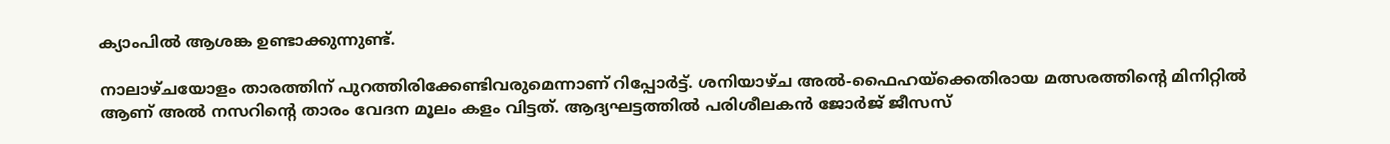ക്യാംപില്‍ ആശങ്ക ഉണ്ടാക്കുന്നുണ്ട്.

നാലാഴ്ചയോളം താരത്തിന് പുറത്തിരിക്കേണ്ടിവരുമെന്നാണ് റിപ്പോര്‍ട്ട്. ശനിയാഴ്ച അല്‍-ഫൈഹയ്ക്കെതിരായ മത്സരത്തിന്റെ മിനിറ്റില്‍ ആണ് അല്‍ നസറിന്റെ താരം വേദന മൂലം കളം വിട്ടത്. ആദ്യഘട്ടത്തില്‍ പരിശീലകന്‍ ജോര്‍ജ് ജീസസ്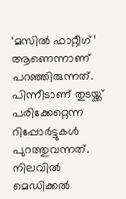‘മസില്‍ ഫാറ്റീഗ്’ ആണെന്നാണ് പറഞ്ഞിരുന്നത്. പിന്നീടാണ് തുടയ്ക്ക് പരിക്കേറ്റെന്ന റിപ്പോര്‍ട്ടുകള്‍ പുറത്തുവന്നത്. നിലവില്‍ മെഡിക്കല്‍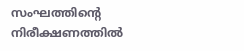സംഘത്തിന്റെ നിരീക്ഷണത്തില്‍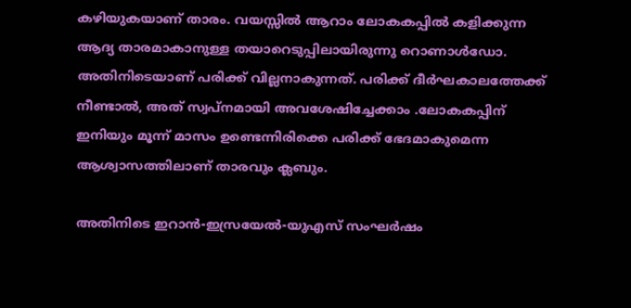കഴിയുകയാണ് താരം. വയസ്സില്‍ ആറാം ലോകകപ്പില്‍ കളിക്കുന്ന ആദ്യ താരമാകാനുള്ള തയാറെടുപ്പിലായിരുന്നു റൊണാള്‍ഡോ. അതിനിടെയാണ് പരിക്ക് വില്ലനാകുന്നത്. പരിക്ക് ദീര്‍ഘകാലത്തേക്ക് നീണ്ടാല്‍, അത് സ്വപ്നമായി അവശേഷിച്ചേക്കാം .ലോകകപ്പിന് ഇനിയും മൂന്ന് മാസം ഉണ്ടെന്നിരിക്കെ പരിക്ക് ഭേദമാകുമെന്ന ആശ്വാസത്തിലാണ് താരവും ക്ലബും.

അതിനിടെ ഇറാന്‍-ഇസ്രയേല്‍-യുഎസ് സംഘര്‍ഷം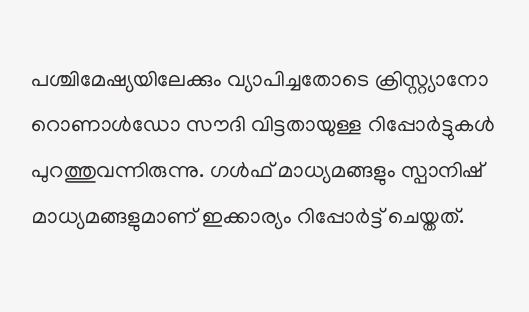പശ്ചിമേഷ്യയിലേക്കും വ്യാപിച്ചതോടെ ക്രിസ്റ്റ്യാനോ റൊണാള്‍ഡോ സൗദി വിട്ടതായുള്ള റിപ്പോര്‍ട്ടുകള്‍ പുറത്തുവന്നിരുന്നു. ഗള്‍ഫ് മാധ്യമങ്ങളും സ്പാനിഷ് മാധ്യമങ്ങളുമാണ് ഇക്കാര്യം റിപ്പോര്‍ട്ട് ചെയ്തത്.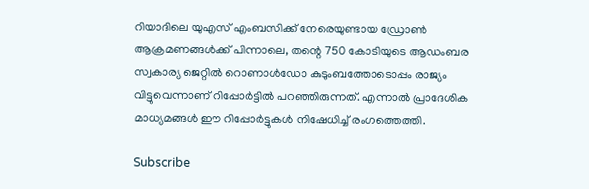റിയാദിലെ യുഎസ് എംബസിക്ക് നേരെയുണ്ടായ ഡ്രോണ്‍ ആക്രമണങ്ങള്‍ക്ക് പിന്നാലെ, തന്റെ 750 കോടിയുടെ ആഡംബര സ്വകാര്യ ജെറ്റില്‍ റൊണാള്‍ഡോ കുടുംബത്തോടൊപ്പം രാജ്യം വിട്ടുവെന്നാണ് റിപ്പോര്‍ട്ടില്‍ പറഞ്ഞിരുന്നത്. എന്നാല്‍ പ്രാദേശിക മാധ്യമങ്ങള്‍ ഈ റിപ്പോര്‍ട്ടുകള്‍ നിഷേധിച്ച് രംഗത്തെത്തി.

Subscribe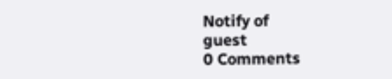Notify of
guest
0 Comments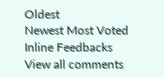Oldest
Newest Most Voted
Inline Feedbacks
View all comments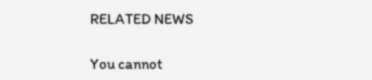RELATED NEWS

You cannot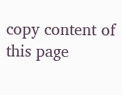copy content of this page